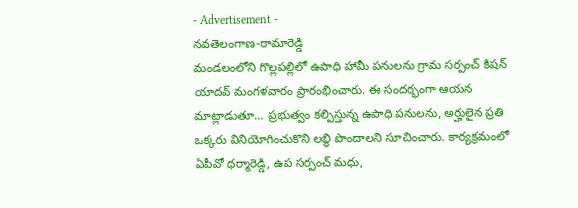- Advertisement -
నవతెలంగాణ-రామారెడ్డి
మండలంలోని గొల్లపల్లిలో ఉపాధి హామీ పనులను గ్రామ సర్పంచ్ కిషన్ యాదవ్ మంగళవారం ప్రారంభించారు. ఈ సందర్భంగా ఆయన మాట్లాడుతూ… ప్రభుత్వం కల్పిస్తున్న ఉపాధి పనులను, అర్హులైన ప్రతి ఒక్కరు వినియోగించుకొని లబ్ధి పొందాలని సూచించారు. కార్యక్రమంలో ఏపీవో ధర్మారెడ్డి, ఉప సర్పంచ్ మధు,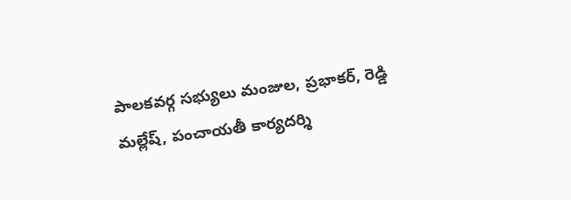పాలకవర్గ సభ్యులు మంజుల, ప్రభాకర్, రెడ్డి మల్లేష్, పంచాయతీ కార్యదర్శి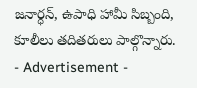జనార్ధన్, ఉపాధి హామీ సిబ్బంది, కూలీలు తదితరులు పాల్గొన్నారు.
- Advertisement -